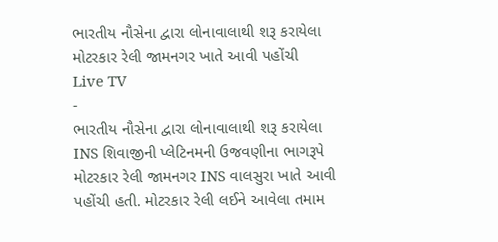ભારતીય નૌસેના દ્વારા લોનાવાલાથી શરૂ કરાયેલા મોટરકાર રેલી જામનગર ખાતે આવી પહોંચી
Live TV
-
ભારતીય નૌસેના દ્વારા લોનાવાલાથી શરૂ કરાયેલા INS શિવાજીની પ્લેટિનમની ઉજવણીના ભાગરૂપે મોટરકાર રેલી જામનગર INS વાલસુરા ખાતે આવી પહોંચી હતી. મોટરકાર રેલી લઈને આવેલા તમામ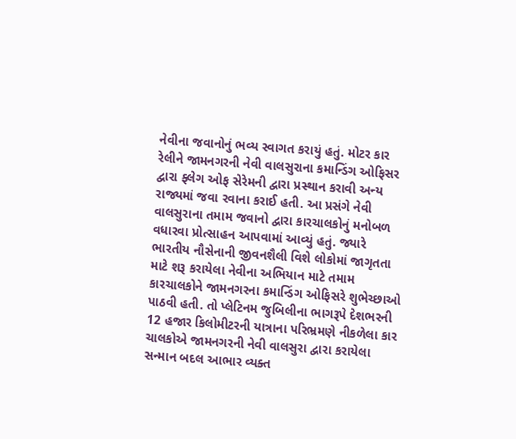નેવીના જવાનોનું ભવ્ય સ્વાગત કરાયું હતું. મોટર કાર રેલીને જામનગરની નેવી વાલસુરાના કમાન્ડિંગ ઓફિસર દ્વારા ફ્લેગ ઓફ સેરેમની દ્વારા પ્રસ્થાન કરાવી અન્ય રાજ્યમાં જવા રવાના કરાઈ હતી. આ પ્રસંગે નેવી વાલસુરાના તમામ જવાનો દ્વારા કારચાલકોનું મનોબળ વધારવા પ્રોત્સાહન આપવામાં આવ્યું હતું. જ્યારે ભારતીય નૌસેનાની જીવનશૈલી વિશે લોકોમાં જાગૃતતા માટે શરૂ કરાયેલા નેવીના અભિયાન માટે તમામ કારચાલકોને જામનગરના કમાન્ડિંગ ઓફિસરે શુભેચ્છાઓ પાઠવી હતી. તો પ્લેટિનમ જુબિલીના ભાગરૂપે દેશભરની 12 હજાર કિલોમીટરની યાત્રાના પરિભ્રમણે નીકળેલા કાર ચાલકોએ જામનગરની નેવી વાલસુરા દ્વારા કરાયેલા સન્માન બદલ આભાર વ્યક્ત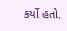કર્યો હતો.